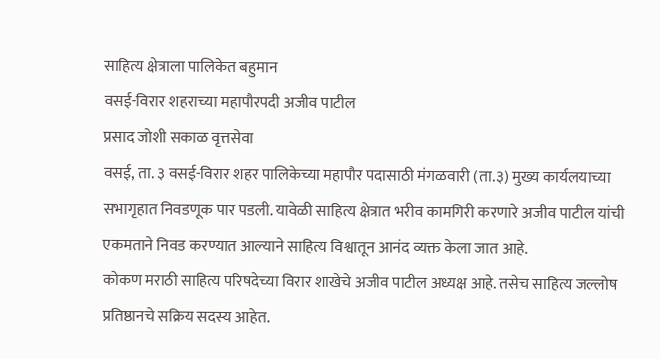साहित्य क्षेत्राला पालिकेत बहुमान
वसई-विरार शहराच्या महापौरपदी अजीव पाटील
प्रसाद जोशी सकाळ वृत्तसेवा
वसई, ता. ३ वसई-विरार शहर पालिकेच्या महापौर पदासाठी मंगळवारी (ता.३) मुख्य कार्यलयाच्या सभागृहात निवडणूक पार पडली. यावेळी साहित्य क्षेत्रात भरीव कामगिरी करणारे अजीव पाटील यांची एकमताने निवड करण्यात आल्याने साहित्य विश्वातून आनंद व्यक्त केला जात आहे.
कोकण मराठी साहित्य परिषदेच्या विरार शाखेचे अजीव पाटील अध्यक्ष आहे. तसेच साहित्य जल्लोष प्रतिष्ठानचे सक्रिय सदस्य आहेत.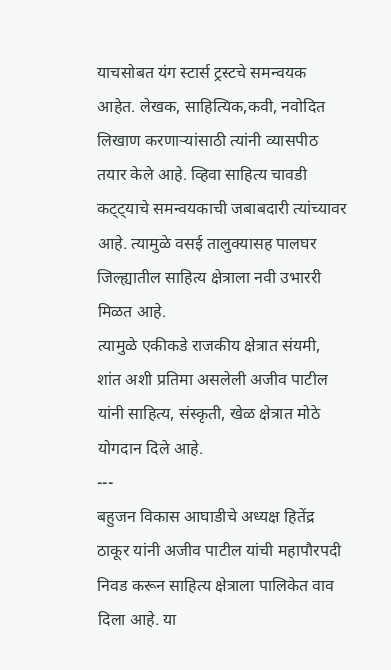याचसोबत यंग स्टार्स ट्रस्टचे समन्वयक आहेत. लेखक, साहित्यिक,कवी, नवोदित लिखाण करणाऱ्यांसाठी त्यांनी व्यासपीठ तयार केले आहे. व्हिवा साहित्य चावडी कट्ट्याचे समन्वयकाची जबाबदारी त्यांच्यावर आहे. त्यामुळे वसई तालुक्यासह पालघर जिल्ह्यातील साहित्य क्षेत्राला नवी उभाररी मिळत आहे.
त्यामुळे एकीकडे राजकीय क्षेत्रात संयमी, शांत अशी प्रतिमा असलेली अजीव पाटील यांनी साहित्य, संस्कृती, खेळ क्षेत्रात मोठे योगदान दिले आहे.
---
बहुजन विकास आघाडीचे अध्यक्ष हितेंद्र ठाकूर यांनी अजीव पाटील यांची महापौरपदी निवड करून साहित्य क्षेत्राला पालिकेत वाव दिला आहे. या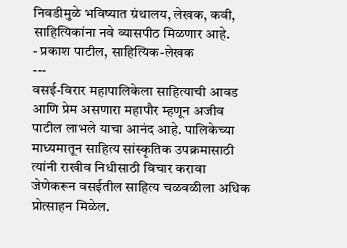निवडीमुळे भविष्यात ग्रंथालय, लेखक, कवी, साहित्यिकांना नवे व्यासपीठ मिळणार आहे.
- प्रकाश पाटील, साहित्यिक-लेखक
---
वसई-विरार महापालिकेला साहित्याची आवड आणि प्रेम असणारा महापौर म्हणून अजीव पाटील लाभले याचा आनंद आहे. पालिकेच्या माध्यमातून साहित्य सांस्कृतिक उपक्रमासाठी त्यांनी राखीव निधीसाठी विचार करावा जेणेकरून वसईतील साहित्य चळवळीला अधिक प्रोत्साहन मिळेल.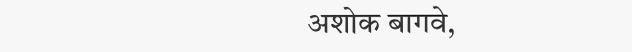अशोक बागवे,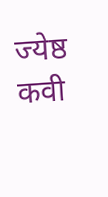ज्येष्ठ कवी